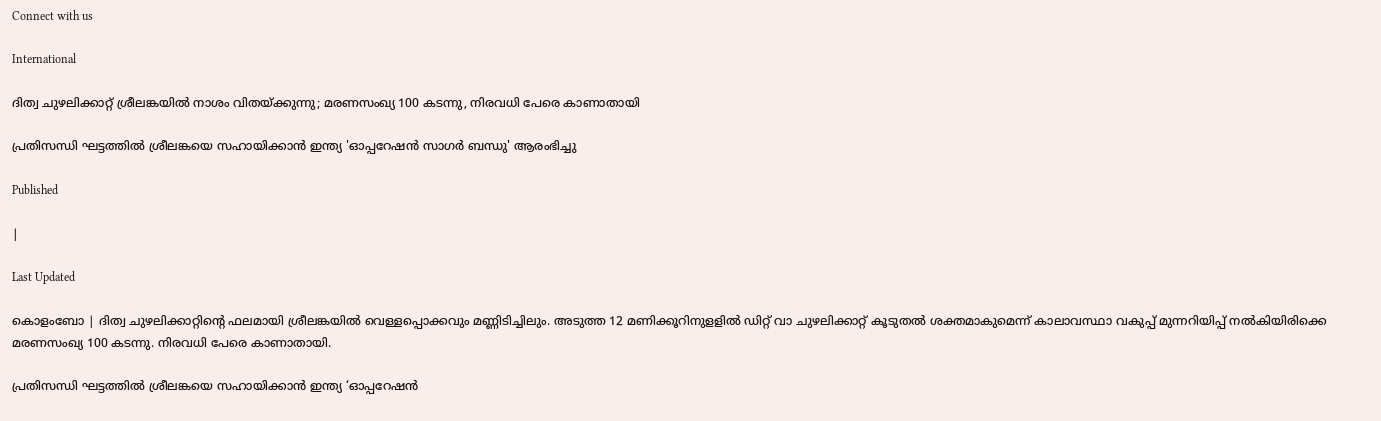Connect with us

International

ദിത്വ ചുഴലിക്കാറ്റ് ശ്രീലങ്കയില്‍ നാശം വിതയ്ക്കുന്നു; മരണസംഖ്യ 100 കടന്നു, നിരവധി പേരെ കാണാതായി

പ്രതിസന്ധി ഘട്ടത്തില്‍ ശ്രീലങ്കയെ സഹായിക്കാന്‍ ഇന്ത്യ 'ഓപ്പറേഷന്‍ സാഗര്‍ ബന്ധു' ആരംഭിച്ചു

Published

|

Last Updated

കൊളംബോ | ദിത്വ ചുഴലിക്കാറ്റിന്റെ ഫലമായി ശ്രീലങ്കയില്‍ വെള്ളപ്പൊക്കവും മണ്ണിടിച്ചിലും. അടുത്ത 12 മണിക്കൂറിനുളളില്‍ ഡിറ്റ് വാ ചുഴലിക്കാറ്റ് കൂടുതല്‍ ശക്തമാകുമെന്ന് കാലാവസ്ഥാ വകുപ്പ് മുന്നറിയിപ്പ് നല്‍കിയിരിക്കെ മരണസംഖ്യ 100 കടന്നു. നിരവധി പേരെ കാണാതായി.

പ്രതിസന്ധി ഘട്ടത്തില്‍ ശ്രീലങ്കയെ സഹായിക്കാന്‍ ഇന്ത്യ ‘ഓപ്പറേഷന്‍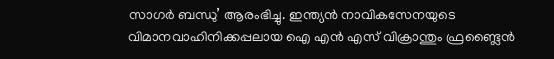സാഗര്‍ ബന്ധു’ ആരംഭിച്ചു. ഇന്ത്യന്‍ നാവികസേനയുടെ വിമാനവാഹിനിക്കപ്പലായ ഐ എന്‍ എസ് വിക്രാന്തും ഫ്രണ്ട്ലൈന്‍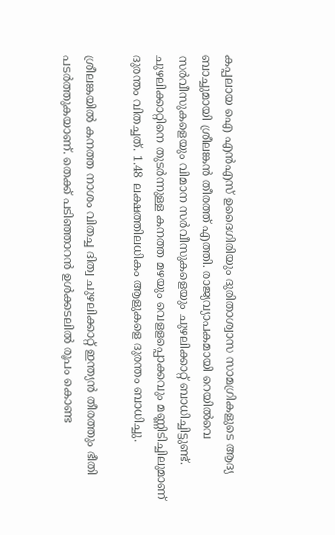കപ്പലായ ഐ എന്‍എസ് ഉദൈഗിരിയും ദുരിതാശ്വാസ സാമഗ്രികളുടെ ആദ്യ ബാച്ചുമായി ശ്രീലങ്കന്‍ തീരത്ത് എത്തി. രാജ്യവ്യാപകമായി റെയില്‍വെ സര്‍വീസുകളെയും വിമാന സര്‍വീസുകളെയും ചുഴലിക്കാറ്റ് ബാധിച്ചിട്ടുണ്ട്. ചുഴലിക്കാറ്റിനെ തുടര്‍ന്നുള്ള കനത്ത മഴയും വെളളപ്പൊക്കവും മണ്ണിടിച്ചിലുമാണ് ദുരന്തം വിതച്ചത്. 1.48 ലക്ഷത്തിലധികം ആളുകളെ ദുരന്തം ബാധിച്ചു.

ശ്രീലങ്കയില്‍ കനത്ത നാശം വിതച്ച ദിത്വ ചുഴലിക്കാറ്റ് ഇന്ത്യന്‍ തീരത്തും ഭീതി പടര്‍ത്തുകയാണ്. തെക്ക് പടിഞ്ഞാറന്‍ ഉള്‍ക്കടലില്‍ രൂപം കൊണ്ട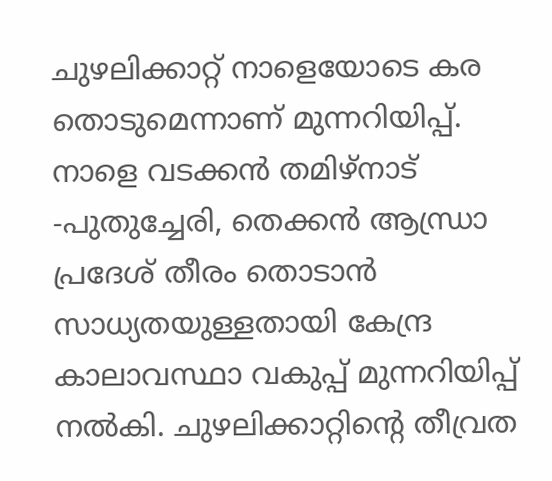ചുഴലിക്കാറ്റ് നാളെയോടെ കര തൊടുമെന്നാണ് മുന്നറിയിപ്പ്. നാളെ വടക്കന്‍ തമിഴ്‌നാട് -പുതുച്ചേരി, തെക്കന്‍ ആന്ധ്രാ പ്രദേശ് തീരം തൊടാന്‍ സാധ്യതയുള്ളതായി കേന്ദ്ര കാലാവസ്ഥാ വകുപ്പ് മുന്നറിയിപ്പ് നല്‍കി. ചുഴലിക്കാറ്റിന്റെ തീവ്രത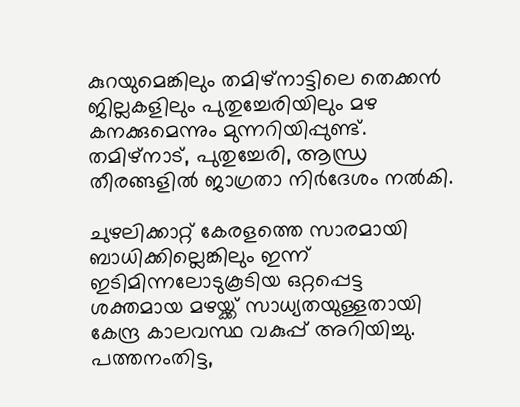കുറയുമെങ്കിലും തമിഴ്‌നാട്ടിലെ തെക്കന്‍ ജില്ലകളിലും പുതുച്ചേരിയിലും മഴ കനക്കുമെന്നും മുന്നറിയിപ്പുണ്ട്. തമിഴ്‌നാട്, പുതുച്ചേരി, ആന്ധ്ര തീരങ്ങളില്‍ ജാഗ്രതാ നിര്‍ദേശം നല്‍കി.

ചുഴലിക്കാറ്റ് കേരളത്തെ സാരമായി ബാധിക്കില്ലെങ്കിലും ഇന്ന് ഇടിമിന്നലോടുകൂടിയ ഒറ്റപ്പെട്ട ശക്തമായ മഴയ്ക്ക് സാധ്യതയുള്ളതായി കേന്ദ്ര കാലവസ്ഥ വകുപ്പ് അറിയിച്ചു. പത്തനംതിട്ട,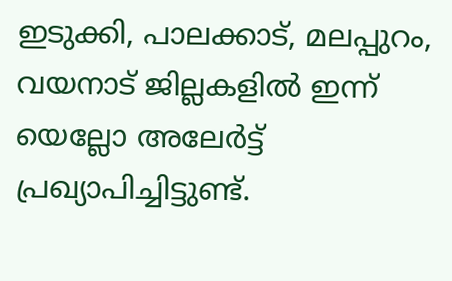ഇടുക്കി, പാലക്കാട്, മലപ്പുറം, വയനാട് ജില്ലകളില്‍ ഇന്ന് യെല്ലോ അലേര്‍ട്ട് പ്രഖ്യാപിച്ചിട്ടുണ്ട്.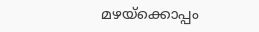മഴയ്‌ക്കൊപ്പം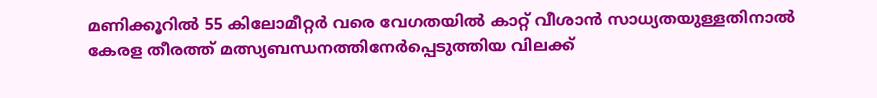മണിക്കൂറില്‍ 55 കിലോമീറ്റര്‍ വരെ വേഗതയില്‍ കാറ്റ് വീശാന്‍ സാധ്യതയുള്ളതിനാല്‍ കേരള തീരത്ത് മത്സ്യബന്ധനത്തിനേര്‍പ്പെടുത്തിയ വിലക്ക്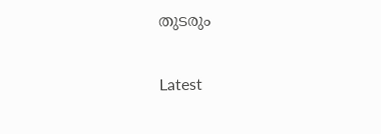തുടരും

Latest